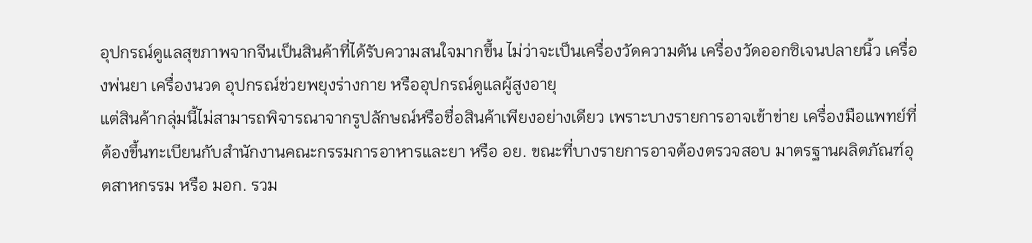อุปกรณ์ดูแลสุขภาพจากจีนเป็นสินค้าที่ได้รับความสนใจมากขึ้น ไม่ว่าจะเป็นเครื่องวัดความดัน เครื่องวัดออกซิเจนปลายนิ้ว เครื่องพ่นยา เครื่องนวด อุปกรณ์ช่วยพยุงร่างกาย หรืออุปกรณ์ดูแลผู้สูงอายุ
แต่สินค้ากลุ่มนี้ไม่สามารถพิจารณาจากรูปลักษณ์หรือชื่อสินค้าเพียงอย่างเดียว เพราะบางรายการอาจเข้าข่าย เครื่องมือแพทย์ที่ต้องขึ้นทะเบียนกับสำนักงานคณะกรรมการอาหารและยา หรือ อย. ขณะที่บางรายการอาจต้องตรวจสอบ มาตรฐานผลิตภัณฑ์อุตสาหกรรม หรือ มอก. รวม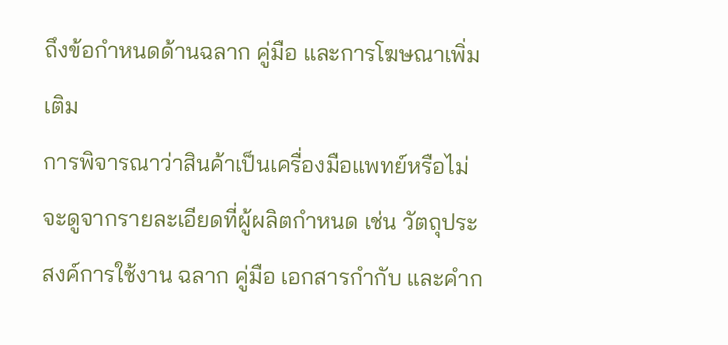ถึงข้อกำหนดด้านฉลาก คู่มือ และการโฆษณาเพิ่มเติม
การพิจารณาว่าสินค้าเป็นเครื่องมือแพทย์หรือไม่ จะดูจากรายละเอียดที่ผู้ผลิตกำหนด เช่น วัตถุประสงค์การใช้งาน ฉลาก คู่มือ เอกสารกำกับ และคำก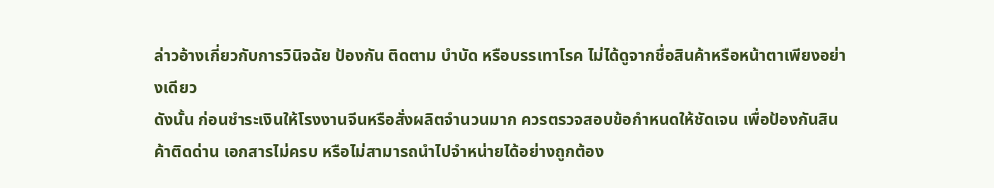ล่าวอ้างเกี่ยวกับการวินิจฉัย ป้องกัน ติดตาม บำบัด หรือบรรเทาโรค ไม่ได้ดูจากชื่อสินค้าหรือหน้าตาเพียงอย่างเดียว
ดังนั้น ก่อนชำระเงินให้โรงงานจีนหรือสั่งผลิตจำนวนมาก ควรตรวจสอบข้อกำหนดให้ชัดเจน เพื่อป้องกันสินค้าติดด่าน เอกสารไม่ครบ หรือไม่สามารถนำไปจำหน่ายได้อย่างถูกต้อง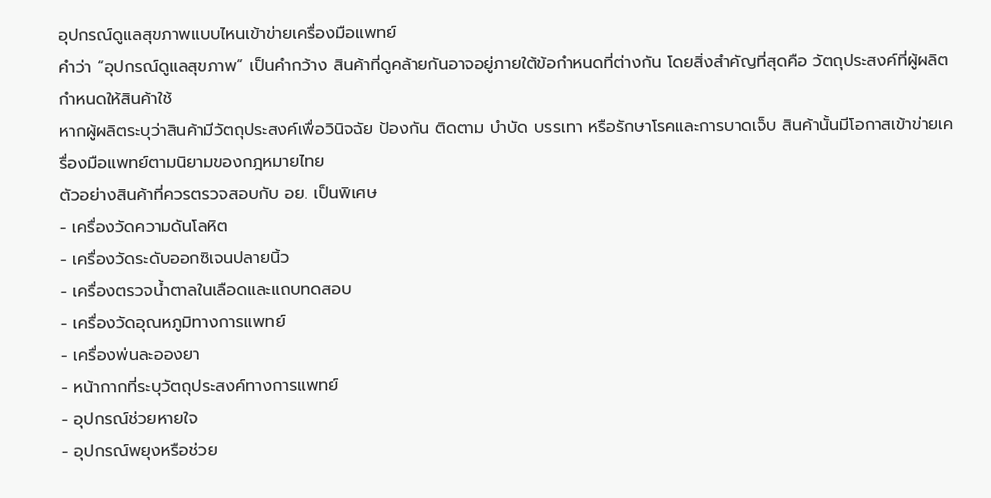อุปกรณ์ดูแลสุขภาพแบบไหนเข้าข่ายเครื่องมือแพทย์
คำว่า “อุปกรณ์ดูแลสุขภาพ” เป็นคำกว้าง สินค้าที่ดูคล้ายกันอาจอยู่ภายใต้ข้อกำหนดที่ต่างกัน โดยสิ่งสำคัญที่สุดคือ วัตถุประสงค์ที่ผู้ผลิตกำหนดให้สินค้าใช้
หากผู้ผลิตระบุว่าสินค้ามีวัตถุประสงค์เพื่อวินิจฉัย ป้องกัน ติดตาม บำบัด บรรเทา หรือรักษาโรคและการบาดเจ็บ สินค้านั้นมีโอกาสเข้าข่ายเครื่องมือแพทย์ตามนิยามของกฎหมายไทย
ตัวอย่างสินค้าที่ควรตรวจสอบกับ อย. เป็นพิเศษ
- เครื่องวัดความดันโลหิต
- เครื่องวัดระดับออกซิเจนปลายนิ้ว
- เครื่องตรวจน้ำตาลในเลือดและแถบทดสอบ
- เครื่องวัดอุณหภูมิทางการแพทย์
- เครื่องพ่นละอองยา
- หน้ากากที่ระบุวัตถุประสงค์ทางการแพทย์
- อุปกรณ์ช่วยหายใจ
- อุปกรณ์พยุงหรือช่วย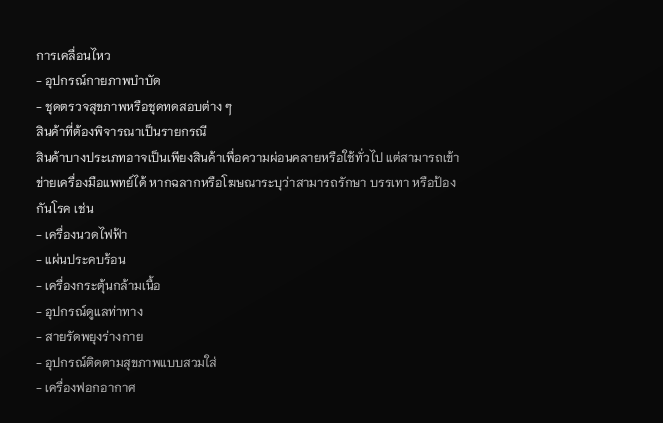การเคลื่อนไหว
- อุปกรณ์กายภาพบำบัด
- ชุดตรวจสุขภาพหรือชุดทดสอบต่าง ๆ
สินค้าที่ต้องพิจารณาเป็นรายกรณี
สินค้าบางประเภทอาจเป็นเพียงสินค้าเพื่อความผ่อนคลายหรือใช้ทั่วไป แต่สามารถเข้าข่ายเครื่องมือแพทย์ได้ หากฉลากหรือโฆษณาระบุว่าสามารถรักษา บรรเทา หรือป้องกันโรค เช่น
- เครื่องนวดไฟฟ้า
- แผ่นประคบร้อน
- เครื่องกระตุ้นกล้ามเนื้อ
- อุปกรณ์ดูแลท่าทาง
- สายรัดพยุงร่างกาย
- อุปกรณ์ติดตามสุขภาพแบบสวมใส่
- เครื่องฟอกอากาศ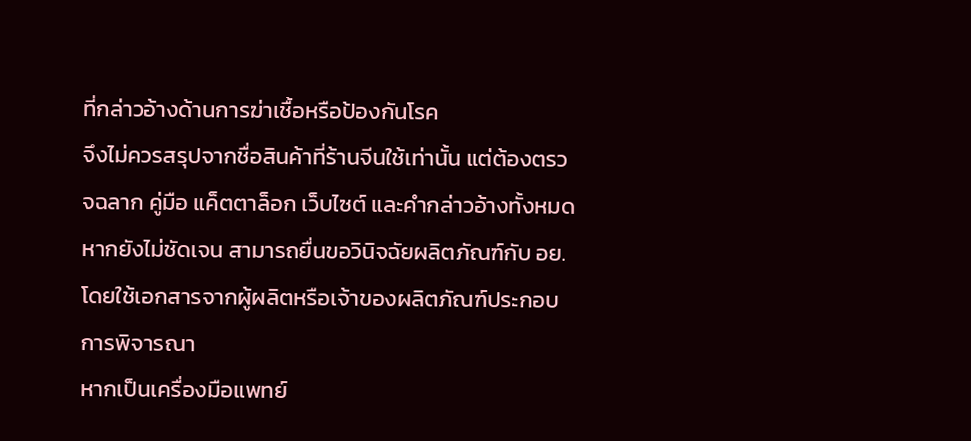ที่กล่าวอ้างด้านการฆ่าเชื้อหรือป้องกันโรค
จึงไม่ควรสรุปจากชื่อสินค้าที่ร้านจีนใช้เท่านั้น แต่ต้องตรวจฉลาก คู่มือ แค็ตตาล็อก เว็บไซต์ และคำกล่าวอ้างทั้งหมด หากยังไม่ชัดเจน สามารถยื่นขอวินิจฉัยผลิตภัณฑ์กับ อย. โดยใช้เอกสารจากผู้ผลิตหรือเจ้าของผลิตภัณฑ์ประกอบการพิจารณา
หากเป็นเครื่องมือแพทย์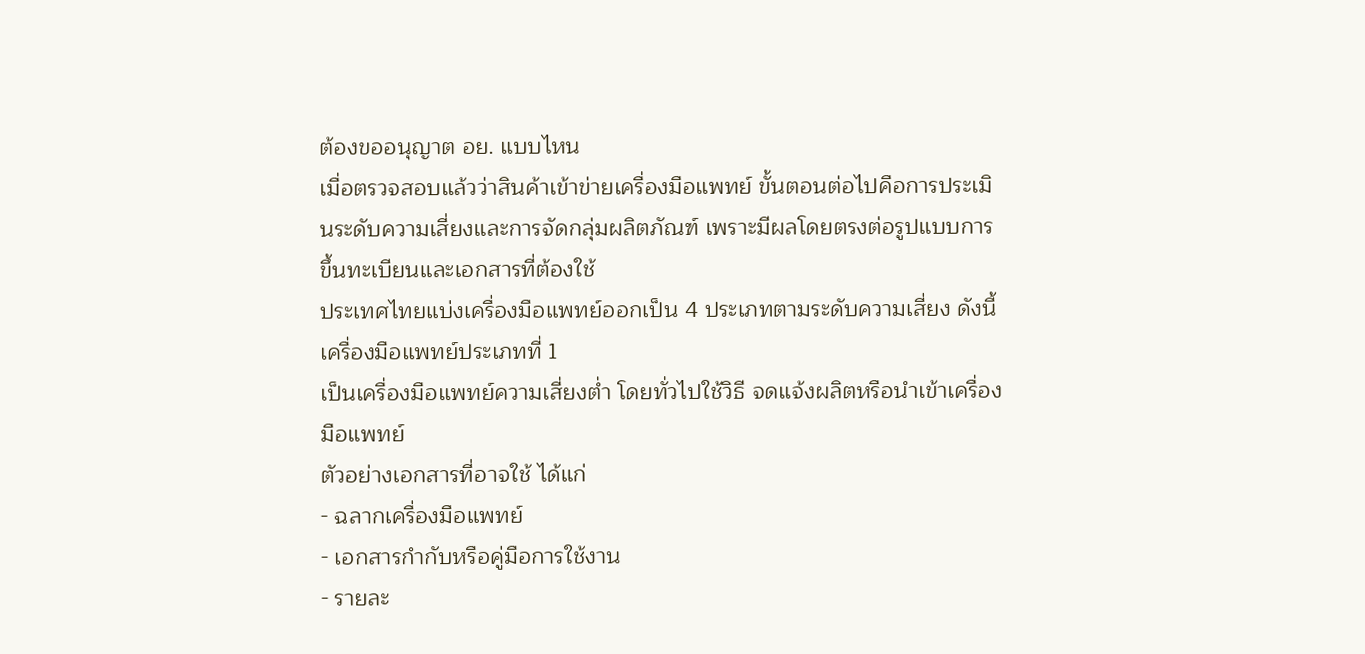ต้องขออนุญาต อย. แบบไหน
เมื่อตรวจสอบแล้วว่าสินค้าเข้าข่ายเครื่องมือแพทย์ ขั้นตอนต่อไปคือการประเมินระดับความเสี่ยงและการจัดกลุ่มผลิตภัณฑ์ เพราะมีผลโดยตรงต่อรูปแบบการขึ้นทะเบียนและเอกสารที่ต้องใช้
ประเทศไทยแบ่งเครื่องมือแพทย์ออกเป็น 4 ประเภทตามระดับความเสี่ยง ดังนี้
เครื่องมือแพทย์ประเภทที่ 1
เป็นเครื่องมือแพทย์ความเสี่ยงต่ำ โดยทั่วไปใช้วิธี จดแจ้งผลิตหรือนำเข้าเครื่องมือแพทย์
ตัวอย่างเอกสารที่อาจใช้ ได้แก่
- ฉลากเครื่องมือแพทย์
- เอกสารกำกับหรือคู่มือการใช้งาน
- รายละ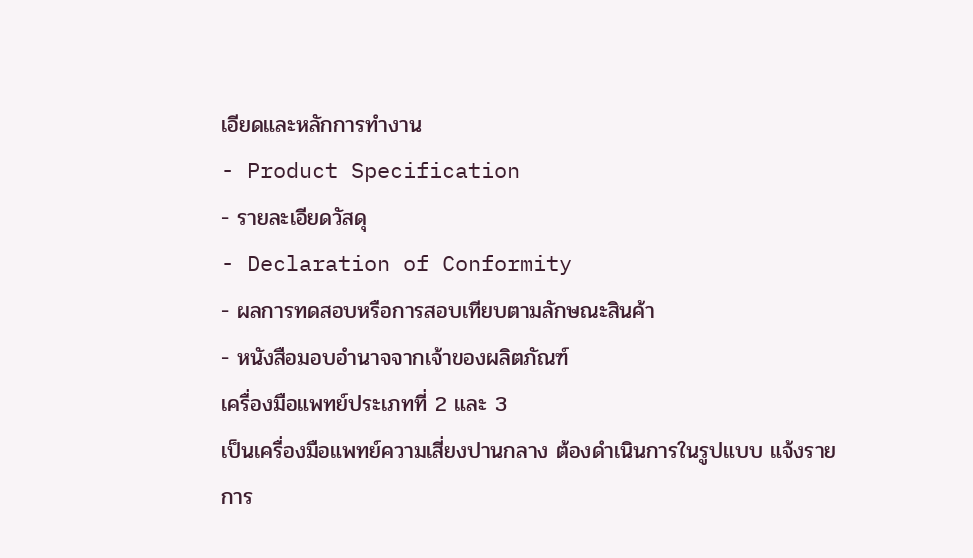เอียดและหลักการทำงาน
- Product Specification
- รายละเอียดวัสดุ
- Declaration of Conformity
- ผลการทดสอบหรือการสอบเทียบตามลักษณะสินค้า
- หนังสือมอบอำนาจจากเจ้าของผลิตภัณฑ์
เครื่องมือแพทย์ประเภทที่ 2 และ 3
เป็นเครื่องมือแพทย์ความเสี่ยงปานกลาง ต้องดำเนินการในรูปแบบ แจ้งรายการ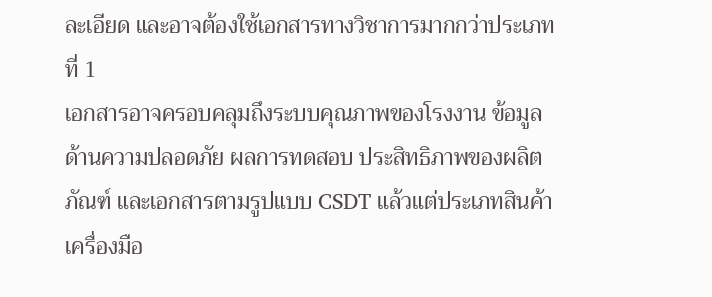ละเอียด และอาจต้องใช้เอกสารทางวิชาการมากกว่าประเภทที่ 1
เอกสารอาจครอบคลุมถึงระบบคุณภาพของโรงงาน ข้อมูลด้านความปลอดภัย ผลการทดสอบ ประสิทธิภาพของผลิตภัณฑ์ และเอกสารตามรูปแบบ CSDT แล้วแต่ประเภทสินค้า
เครื่องมือ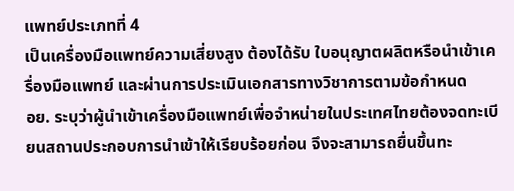แพทย์ประเภทที่ 4
เป็นเครื่องมือแพทย์ความเสี่ยงสูง ต้องได้รับ ใบอนุญาตผลิตหรือนำเข้าเครื่องมือแพทย์ และผ่านการประเมินเอกสารทางวิชาการตามข้อกำหนด
อย. ระบุว่าผู้นำเข้าเครื่องมือแพทย์เพื่อจำหน่ายในประเทศไทยต้องจดทะเบียนสถานประกอบการนำเข้าให้เรียบร้อยก่อน จึงจะสามารถยื่นขึ้นทะ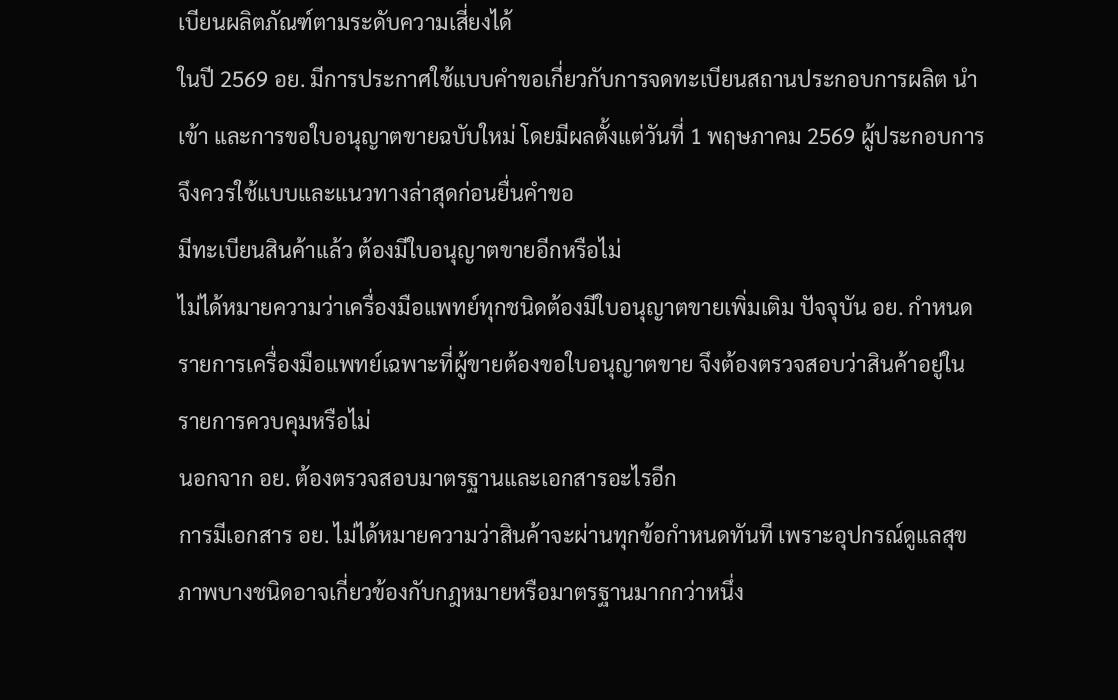เบียนผลิตภัณฑ์ตามระดับความเสี่ยงได้
ในปี 2569 อย. มีการประกาศใช้แบบคำขอเกี่ยวกับการจดทะเบียนสถานประกอบการผลิต นำเข้า และการขอใบอนุญาตขายฉบับใหม่ โดยมีผลตั้งแต่วันที่ 1 พฤษภาคม 2569 ผู้ประกอบการจึงควรใช้แบบและแนวทางล่าสุดก่อนยื่นคำขอ
มีทะเบียนสินค้าแล้ว ต้องมีใบอนุญาตขายอีกหรือไม่
ไม่ได้หมายความว่าเครื่องมือแพทย์ทุกชนิดต้องมีใบอนุญาตขายเพิ่มเติม ปัจจุบัน อย. กำหนดรายการเครื่องมือแพทย์เฉพาะที่ผู้ขายต้องขอใบอนุญาตขาย จึงต้องตรวจสอบว่าสินค้าอยู่ในรายการควบคุมหรือไม่
นอกจาก อย. ต้องตรวจสอบมาตรฐานและเอกสารอะไรอีก
การมีเอกสาร อย. ไม่ได้หมายความว่าสินค้าจะผ่านทุกข้อกำหนดทันที เพราะอุปกรณ์ดูแลสุขภาพบางชนิดอาจเกี่ยวข้องกับกฎหมายหรือมาตรฐานมากกว่าหนึ่ง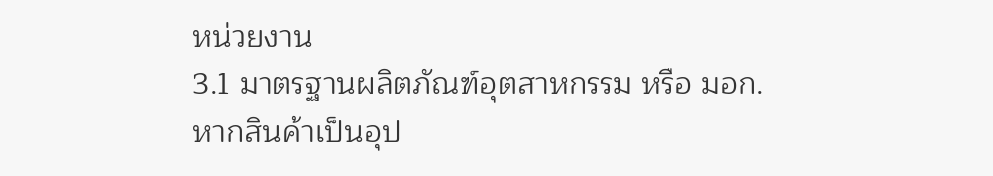หน่วยงาน
3.1 มาตรฐานผลิตภัณฑ์อุตสาหกรรม หรือ มอก.
หากสินค้าเป็นอุป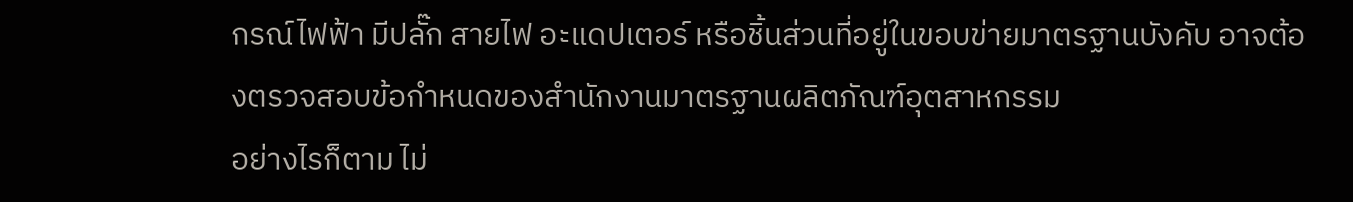กรณ์ไฟฟ้า มีปลั๊ก สายไฟ อะแดปเตอร์ หรือชิ้นส่วนที่อยู่ในขอบข่ายมาตรฐานบังคับ อาจต้องตรวจสอบข้อกำหนดของสำนักงานมาตรฐานผลิตภัณฑ์อุตสาหกรรม
อย่างไรก็ตาม ไม่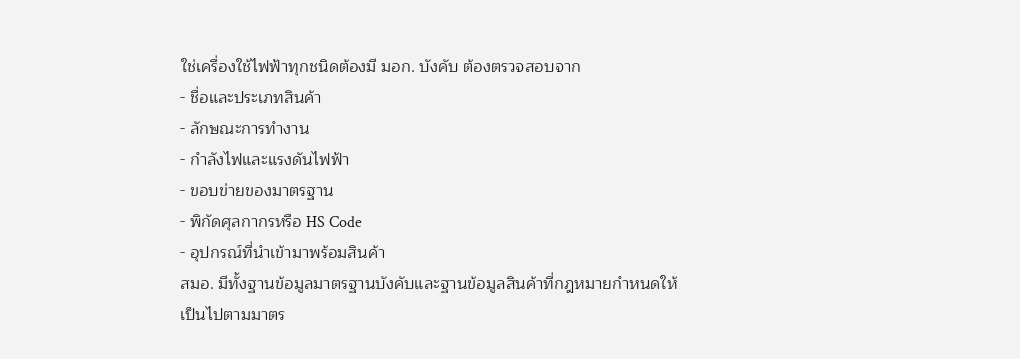ใช่เครื่องใช้ไฟฟ้าทุกชนิดต้องมี มอก. บังคับ ต้องตรวจสอบจาก
- ชื่อและประเภทสินค้า
- ลักษณะการทำงาน
- กำลังไฟและแรงดันไฟฟ้า
- ขอบข่ายของมาตรฐาน
- พิกัดศุลกากรหรือ HS Code
- อุปกรณ์ที่นำเข้ามาพร้อมสินค้า
สมอ. มีทั้งฐานข้อมูลมาตรฐานบังคับและฐานข้อมูลสินค้าที่กฎหมายกำหนดให้เป็นไปตามมาตร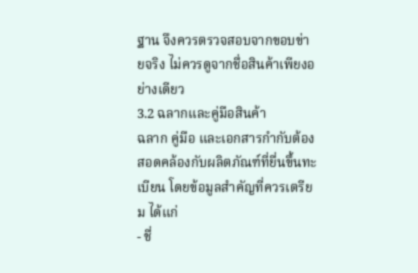ฐาน จึงควรตรวจสอบจากขอบข่ายจริง ไม่ควรดูจากชื่อสินค้าเพียงอย่างเดียว
3.2 ฉลากและคู่มือสินค้า
ฉลาก คู่มือ และเอกสารกำกับต้องสอดคล้องกับผลิตภัณฑ์ที่ยื่นขึ้นทะเบียน โดยข้อมูลสำคัญที่ควรเตรียม ได้แก่
- ชื่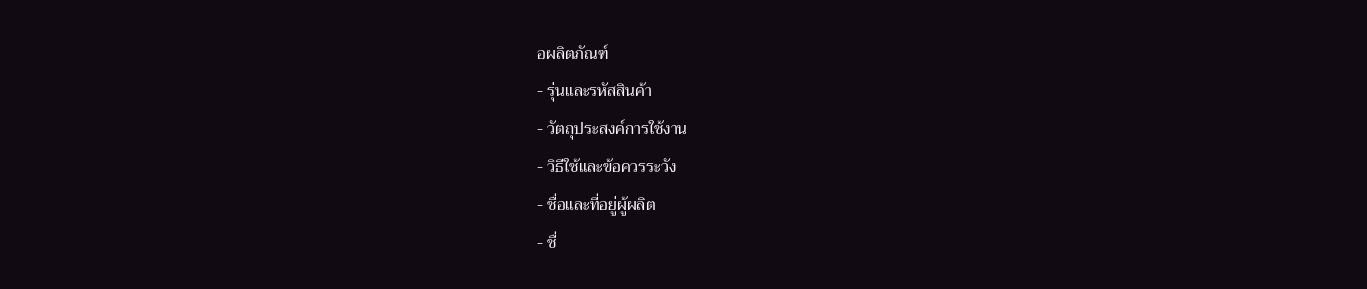อผลิตภัณฑ์
- รุ่นและรหัสสินค้า
- วัตถุประสงค์การใช้งาน
- วิธีใช้และข้อควรระวัง
- ชื่อและที่อยู่ผู้ผลิต
- ชื่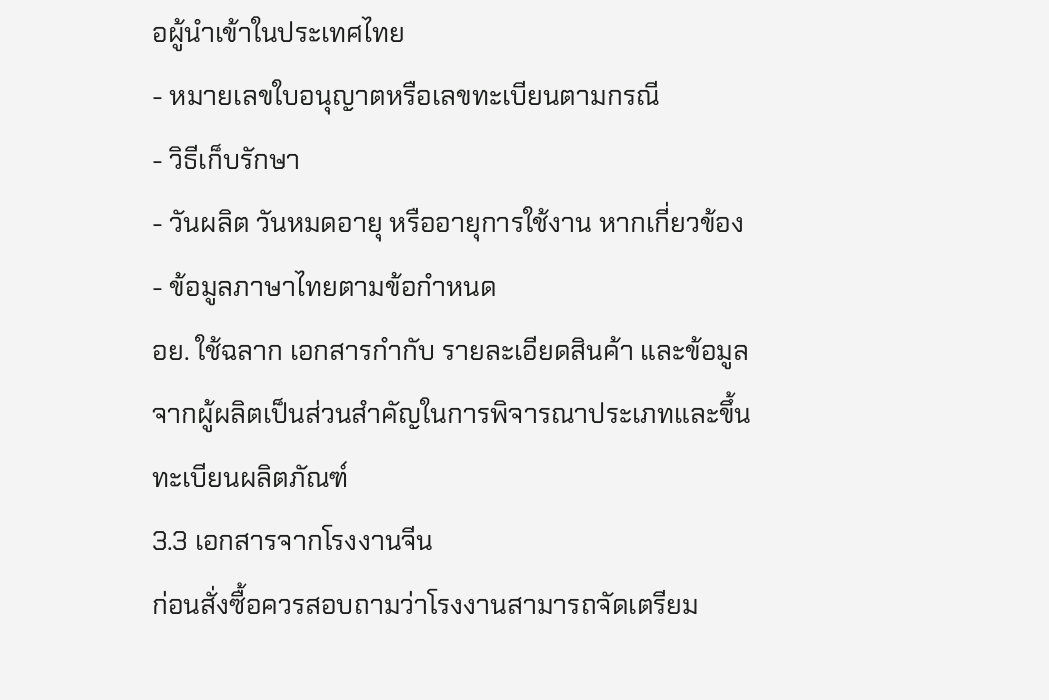อผู้นำเข้าในประเทศไทย
- หมายเลขใบอนุญาตหรือเลขทะเบียนตามกรณี
- วิธีเก็บรักษา
- วันผลิต วันหมดอายุ หรืออายุการใช้งาน หากเกี่ยวข้อง
- ข้อมูลภาษาไทยตามข้อกำหนด
อย. ใช้ฉลาก เอกสารกำกับ รายละเอียดสินค้า และข้อมูลจากผู้ผลิตเป็นส่วนสำคัญในการพิจารณาประเภทและขึ้นทะเบียนผลิตภัณฑ์
3.3 เอกสารจากโรงงานจีน
ก่อนสั่งซื้อควรสอบถามว่าโรงงานสามารถจัดเตรียม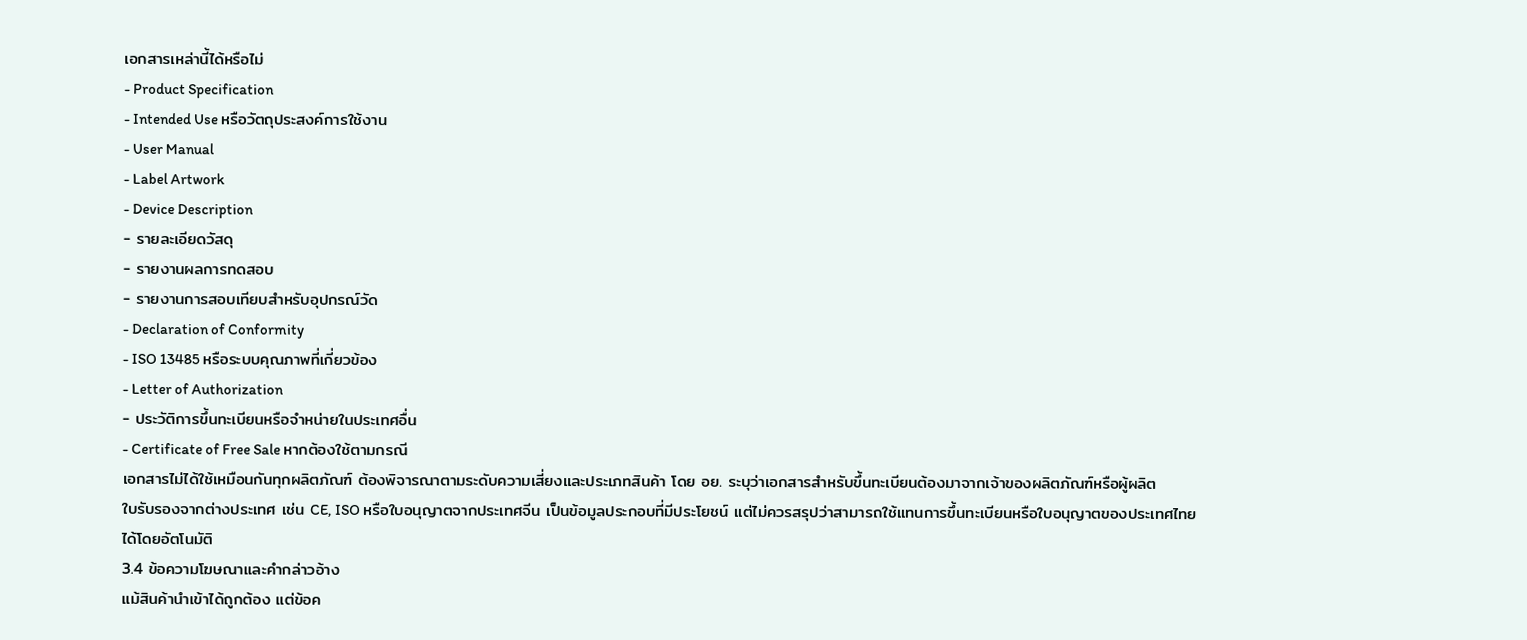เอกสารเหล่านี้ได้หรือไม่
- Product Specification
- Intended Use หรือวัตถุประสงค์การใช้งาน
- User Manual
- Label Artwork
- Device Description
- รายละเอียดวัสดุ
- รายงานผลการทดสอบ
- รายงานการสอบเทียบสำหรับอุปกรณ์วัด
- Declaration of Conformity
- ISO 13485 หรือระบบคุณภาพที่เกี่ยวข้อง
- Letter of Authorization
- ประวัติการขึ้นทะเบียนหรือจำหน่ายในประเทศอื่น
- Certificate of Free Sale หากต้องใช้ตามกรณี
เอกสารไม่ได้ใช้เหมือนกันทุกผลิตภัณฑ์ ต้องพิจารณาตามระดับความเสี่ยงและประเภทสินค้า โดย อย. ระบุว่าเอกสารสำหรับขึ้นทะเบียนต้องมาจากเจ้าของผลิตภัณฑ์หรือผู้ผลิต
ใบรับรองจากต่างประเทศ เช่น CE, ISO หรือใบอนุญาตจากประเทศจีน เป็นข้อมูลประกอบที่มีประโยชน์ แต่ไม่ควรสรุปว่าสามารถใช้แทนการขึ้นทะเบียนหรือใบอนุญาตของประเทศไทยได้โดยอัตโนมัติ
3.4 ข้อความโฆษณาและคำกล่าวอ้าง
แม้สินค้านำเข้าได้ถูกต้อง แต่ข้อค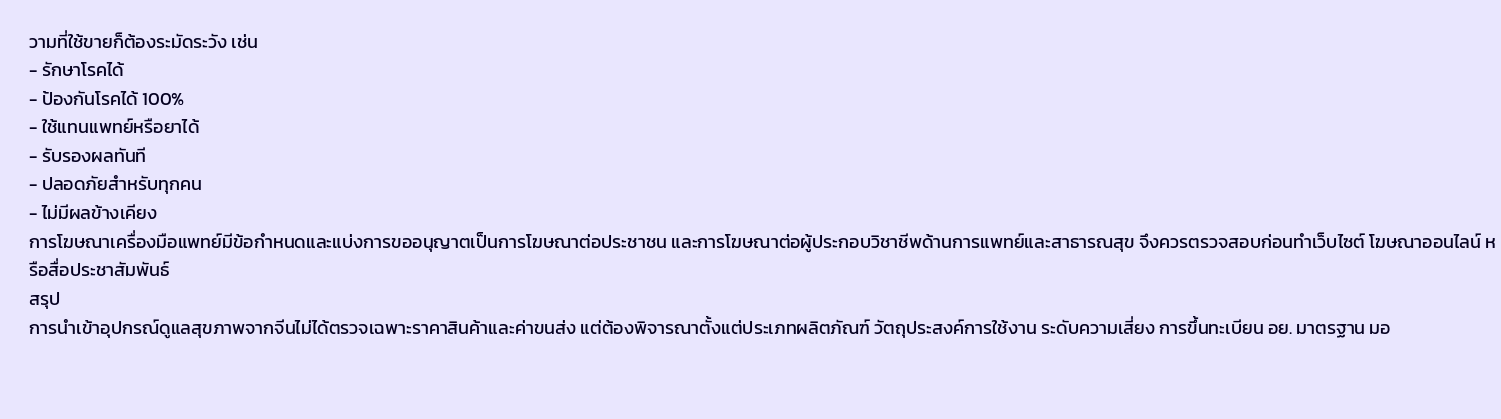วามที่ใช้ขายก็ต้องระมัดระวัง เช่น
- รักษาโรคได้
- ป้องกันโรคได้ 100%
- ใช้แทนแพทย์หรือยาได้
- รับรองผลทันที
- ปลอดภัยสำหรับทุกคน
- ไม่มีผลข้างเคียง
การโฆษณาเครื่องมือแพทย์มีข้อกำหนดและแบ่งการขออนุญาตเป็นการโฆษณาต่อประชาชน และการโฆษณาต่อผู้ประกอบวิชาชีพด้านการแพทย์และสาธารณสุข จึงควรตรวจสอบก่อนทำเว็บไซต์ โฆษณาออนไลน์ หรือสื่อประชาสัมพันธ์
สรุป
การนำเข้าอุปกรณ์ดูแลสุขภาพจากจีนไม่ได้ตรวจเฉพาะราคาสินค้าและค่าขนส่ง แต่ต้องพิจารณาตั้งแต่ประเภทผลิตภัณฑ์ วัตถุประสงค์การใช้งาน ระดับความเสี่ยง การขึ้นทะเบียน อย. มาตรฐาน มอ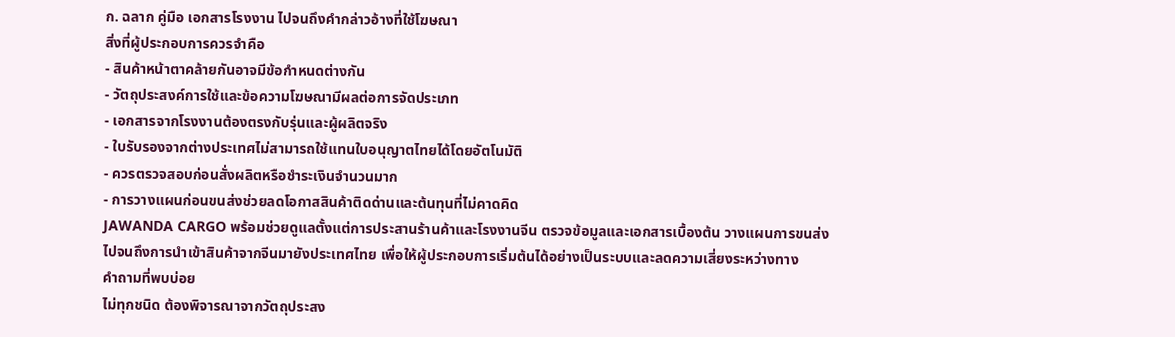ก. ฉลาก คู่มือ เอกสารโรงงาน ไปจนถึงคำกล่าวอ้างที่ใช้โฆษณา
สิ่งที่ผู้ประกอบการควรจำคือ
- สินค้าหน้าตาคล้ายกันอาจมีข้อกำหนดต่างกัน
- วัตถุประสงค์การใช้และข้อความโฆษณามีผลต่อการจัดประเภท
- เอกสารจากโรงงานต้องตรงกับรุ่นและผู้ผลิตจริง
- ใบรับรองจากต่างประเทศไม่สามารถใช้แทนใบอนุญาตไทยได้โดยอัตโนมัติ
- ควรตรวจสอบก่อนสั่งผลิตหรือชำระเงินจำนวนมาก
- การวางแผนก่อนขนส่งช่วยลดโอกาสสินค้าติดด่านและต้นทุนที่ไม่คาดคิด
JAWANDA CARGO พร้อมช่วยดูแลตั้งแต่การประสานร้านค้าและโรงงานจีน ตรวจข้อมูลและเอกสารเบื้องต้น วางแผนการขนส่ง ไปจนถึงการนำเข้าสินค้าจากจีนมายังประเทศไทย เพื่อให้ผู้ประกอบการเริ่มต้นได้อย่างเป็นระบบและลดความเสี่ยงระหว่างทาง
คำถามที่พบบ่อย
ไม่ทุกชนิด ต้องพิจารณาจากวัตถุประสง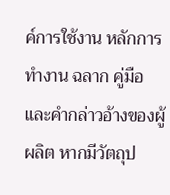ค์การใช้งาน หลักการทำงาน ฉลาก คู่มือ และคำกล่าวอ้างของผู้ผลิต หากมีวัตถุป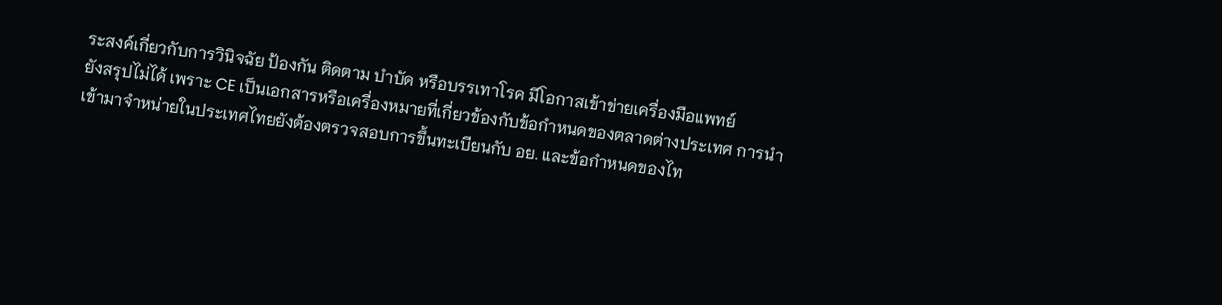ระสงค์เกี่ยวกับการวินิจฉัย ป้องกัน ติดตาม บำบัด หรือบรรเทาโรค มีโอกาสเข้าข่ายเครื่องมือแพทย์
ยังสรุปไม่ได้ เพราะ CE เป็นเอกสารหรือเครื่องหมายที่เกี่ยวข้องกับข้อกำหนดของตลาดต่างประเทศ การนำเข้ามาจำหน่ายในประเทศไทยยังต้องตรวจสอบการขึ้นทะเบียนกับ อย. และข้อกำหนดของไท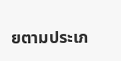ยตามประเภ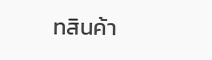ทสินค้า